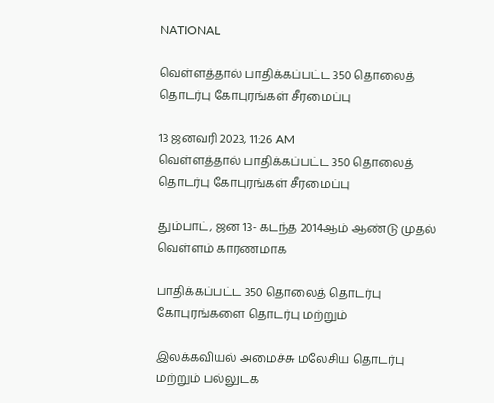NATIONAL

வெள்ளத்தால் பாதிக்கப்பட்ட 350 தொலைத் தொடர்பு கோபுரங்கள் சீரமைப்பு

13 ஜனவரி 2023, 11:26 AM
வெள்ளத்தால் பாதிக்கப்பட்ட 350 தொலைத் தொடர்பு கோபுரங்கள் சீரமைப்பு

தும்பாட், ஜன 13- கடந்த 2014ஆம் ஆண்டு முதல் வெள்ளம் காரணமாக

பாதிக்கப்பட்ட 350 தொலைத் தொடர்பு கோபுரங்களை தொடர்பு மற்றும்

இலக்கவியல் அமைச்சு மலேசிய தொடர்பு மற்றும் பல்லுடக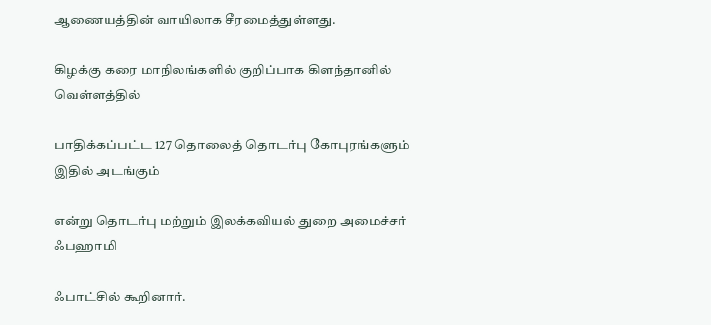ஆணையத்தின் வாயிலாக சீரமைத்துள்ளது.

கிழக்கு கரை மாநிலங்களில் குறிப்பாக கிளந்தானில் வெள்ளத்தில்

பாதிக்கப்பட்ட 127 தொலைத் தொடர்பு கோபுரங்களும் இதில் அடங்கும்

என்று தொடர்பு மற்றும் இலக்கவியல் துறை அமைச்சர் ஃபஹாமி

ஃபாட்சில் கூறினார்.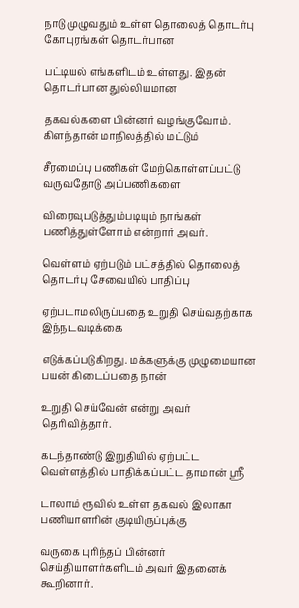நாடு முழுவதும் உள்ள தொலைத் தொடர்பு கோபுரங்கள் தொடர்பான

பட்டியல் எங்களிடம் உள்ளது. இதன் தொடர்பான துல்லியமான

தகவல்களை பின்னர் வழங்குவோம். கிளந்தான் மாநிலத்தில் மட்டும்

சீரமைப்பு பணிகள் மேற்கொள்ளப்பட்டு வருவதோடு அப்பணிகளை

விரைவுபடுத்தும்படியும் நாங்கள் பணித்துள்ளோம் என்றார் அவர்.

வெள்ளம் ஏற்படும் பட்சத்தில் தொலைத் தொடர்பு சேவையில் பாதிப்பு

ஏற்படாமலிருப்பதை உறுதி செய்வதற்காக இந்நடவடிக்கை

எடுக்கப்படுகிறது. மக்களுக்கு முழுமையான பயன் கிடைப்பதை நான்

உறுதி செய்வேன் என்று அவர் தெரிவித்தார்.

கடந்தாண்டு இறுதியில் ஏற்பட்ட வெள்ளத்தில் பாதிக்கப்பட்ட தாமான் ஸ்ரீ

டாலாம் ரூவில் உள்ள தகவல் இலாகா பணியாளரின் குடியிருப்புக்கு

வருகை புரிந்தப் பின்னர் செய்தியாளர்களிடம் அவர் இதனைக் கூறினார்.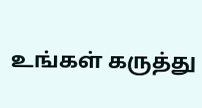உங்கள் கருத்து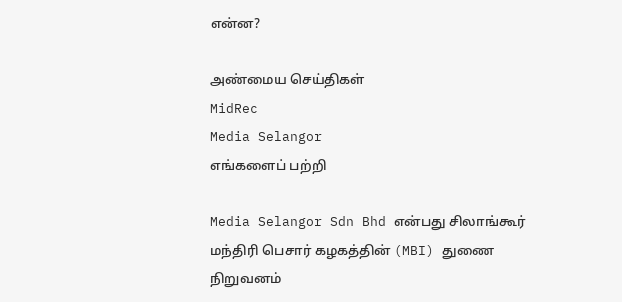என்ன?

அண்மைய செய்திகள்
MidRec
Media Selangor
எங்களைப் பற்றி

Media Selangor Sdn Bhd என்பது சிலாங்கூர் மந்திரி பெசார் கழகத்தின் (MBI) துணை நிறுவனம்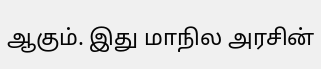ஆகும். இது மாநில அரசின்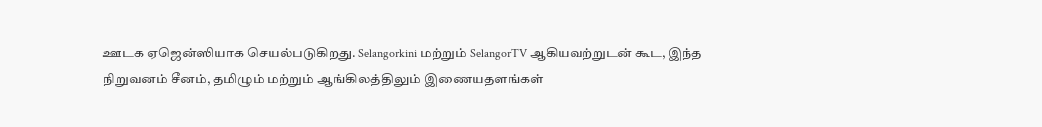ஊடக ஏஜென்ஸியாக செயல்படுகிறது. Selangorkini மற்றும் SelangorTV ஆகியவற்றுடன் கூட, இந்த நிறுவனம் சீனம், தமிழும் மற்றும் ஆங்கிலத்திலும் இணையதளங்கள்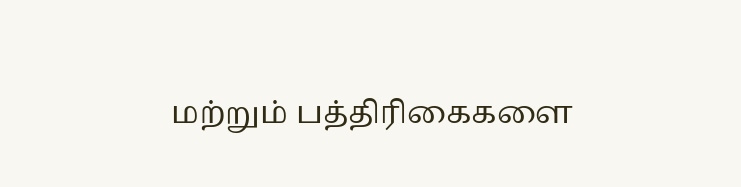மற்றும் பத்திரிகைகளை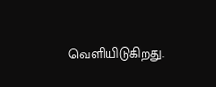வெளியிடுகிறது.